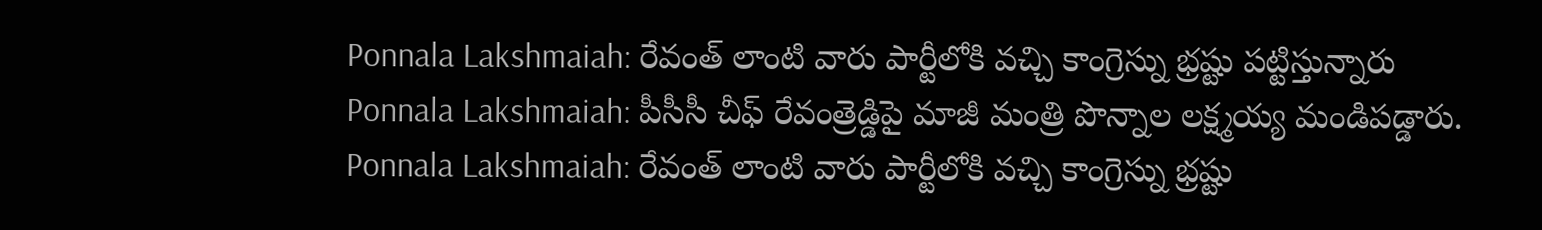Ponnala Lakshmaiah: రేవంత్ లాంటి వారు పార్టీలోకి వచ్చి కాంగ్రెస్ను భ్రష్టు పట్టిస్తున్నారు
Ponnala Lakshmaiah: పీసీసీ చీఫ్ రేవంత్రెడ్డిపై మాజీ మంత్రి పొన్నాల లక్ష్మయ్య మండిపడ్డారు.
Ponnala Lakshmaiah: రేవంత్ లాంటి వారు పార్టీలోకి వచ్చి కాంగ్రెస్ను భ్రష్టు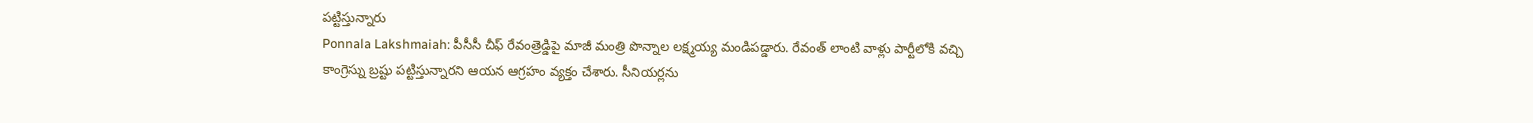పట్టిస్తున్నారు
Ponnala Lakshmaiah: పీసీసీ చీఫ్ రేవంత్రెడ్డిపై మాజీ మంత్రి పొన్నాల లక్ష్మయ్య మండిపడ్డారు. రేవంత్ లాంటి వాళ్లు పార్టీలోకి వచ్చి కాంగ్రెస్ను బ్రష్టు పట్టిస్తున్నారని ఆయన ఆగ్రహం వ్యక్తం చేశారు. సీనియర్లను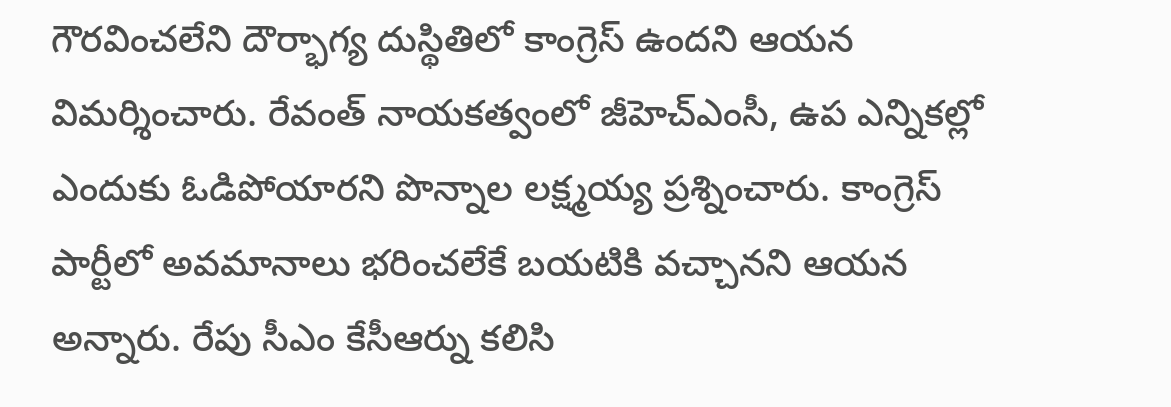గౌరవించలేని దౌర్భాగ్య దుస్థితిలో కాంగ్రెస్ ఉందని ఆయన విమర్శించారు. రేవంత్ నాయకత్వంలో జీహెచ్ఎంసీ, ఉప ఎన్నికల్లో ఎందుకు ఓడిపోయారని పొన్నాల లక్ష్మయ్య ప్రశ్నించారు. కాంగ్రెస్ పార్టీలో అవమానాలు భరించలేకే బయటికి వచ్చానని ఆయన అన్నారు. రేపు సీఎం కేసీఆర్ను కలిసి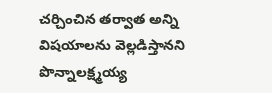చర్చించిన తర్వాత అన్ని విషయాలను వెల్లడిస్తానని పొన్నాలక్ష్మయ్య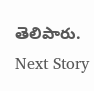తెలిపారు.
Next Story